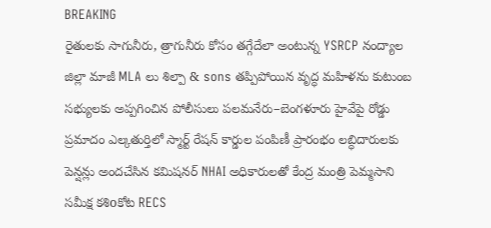BREAKING
రైతులకు సాగునీరు, త్రాగునీరు కోసం తగ్గేదేలా అంటున్న YSRCP నంద్యాల జిల్లా మాజీ MLA లు శిల్పా & sons తప్పిపోయిన వృద్ధ మహిళను కుటుంబ సభ్యులకు అప్పగించిన పోలీసులు పలమనేరు–బెంగళూరు హైవేపై రోడ్డు ప్రమాదం ఎల్కతుర్తిలో స్మార్ట్ రేషన్ కార్డుల పంపిణీ ప్రారంభం లబ్ధిదారులకు పెన్షన్లు అందచేసిన కమిషనర్ NHAI అధికారులతో కేంద్ర మంత్రి పెమ్మసాని సమీక్ష కశిoకోట RECS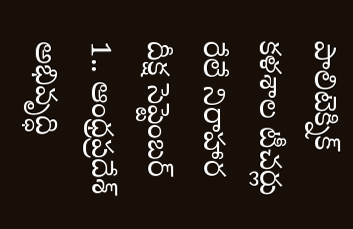పాలిటెక్నిక్ కళశాల టీచర్లు రేలే నిరాహార దీక్ష సెప్టెంబర్ 1.. ఆంధ్రప్రదేశ్ అభివృద్ధి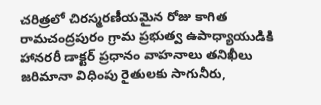చరిత్రలో చిరస్మరణీయమైన రోజు కాగిత రామచంద్రపురం గ్రామ ప్రభుత్వ ఉపాధ్యాయుడికి హానరరీ డాక్టర్ ప్రధానం వాహనాలు తనిఖీలు జరిమానా విధింపు రైతులకు సాగునీరు,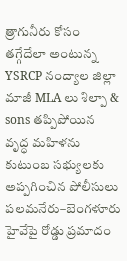త్రాగునీరు కోసం తగ్గేదేలా అంటున్న YSRCP నంద్యాల జిల్లా మాజీ MLA లు శిల్పా & sons తప్పిపోయిన వృద్ధ మహిళను కుటుంబ సభ్యులకు అప్పగించిన పోలీసులు పలమనేరు–బెంగళూరు హైవేపై రోడ్డు ప్రమాదం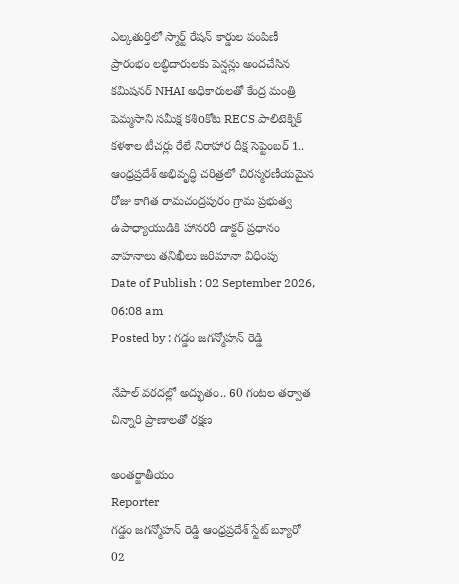ఎల్కతుర్తిలో స్మార్ట్ రేషన్ కార్డుల పంపిణీ ప్రారంభం లబ్ధిదారులకు పెన్షన్లు అందచేసిన కమిషనర్ NHAI అధికారులతో కేంద్ర మంత్రి పెమ్మసాని సమీక్ష కశిoకోట RECS పాలిటెక్నిక్ కళశాల టీచర్లు రేలే నిరాహార దీక్ష సెప్టెంబర్ 1.. ఆంధ్రప్రదేశ్ అభివృద్ధి చరిత్రలో చిరస్మరణీయమైన రోజు కాగిత రామచంద్రపురం గ్రామ ప్రభుత్వ ఉపాధ్యాయుడికి హానరరీ డాక్టర్ ప్రధానం వాహనాలు తనిఖీలు జరిమానా విధింపు
Date of Publish : 02 September 2026, 06:08 am
Posted by : గడ్డం జగన్మోహన్ రెడ్డి

నేపాల్ వరదల్లో అద్భుతం.. 60 గంటల తర్వాత చిన్నారి ప్రాణాలతో రక్షణ

అంతర్జాతీయం
Reporter
గడ్డం జగన్మోహన్ రెడ్డి ఆంధ్రప్రదేశ్ స్టేట్ బ్యూరో
02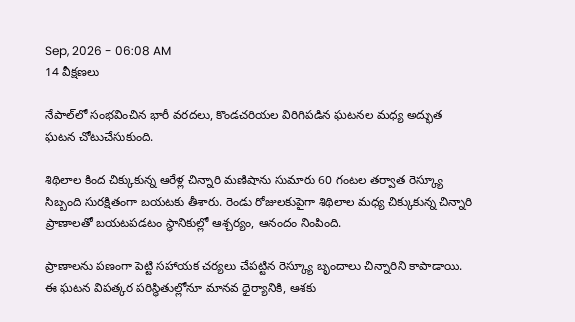Sep, 2026 - 06:08 AM
14 వీక్షణలు

నేపాల్‌లో సంభవించిన భారీ వరదలు, కొండచరియల విరిగిపడిన ఘటనల మధ్య అద్భుత ఘటన చోటుచేసుకుంది.

శిథిలాల కింద చిక్కుకున్న ఆరేళ్ల చిన్నారి మణిషాను సుమారు 60 గంటల తర్వాత రెస్క్యూ సిబ్బంది సురక్షితంగా బయటకు తీశారు. రెండు రోజులకుపైగా శిథిలాల మధ్య చిక్కుకున్న చిన్నారి ప్రాణాలతో బయటపడటం స్థానికుల్లో ఆశ్చర్యం, ఆనందం నింపింది.

ప్రాణాలను పణంగా పెట్టి సహాయక చర్యలు చేపట్టిన రెస్క్యూ బృందాలు చిన్నారిని కాపాడాయి. ఈ ఘటన విపత్కర పరిస్థితుల్లోనూ మానవ ధైర్యానికి, ఆశకు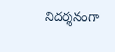నిదర్శనంగా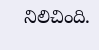నిలిచింది.